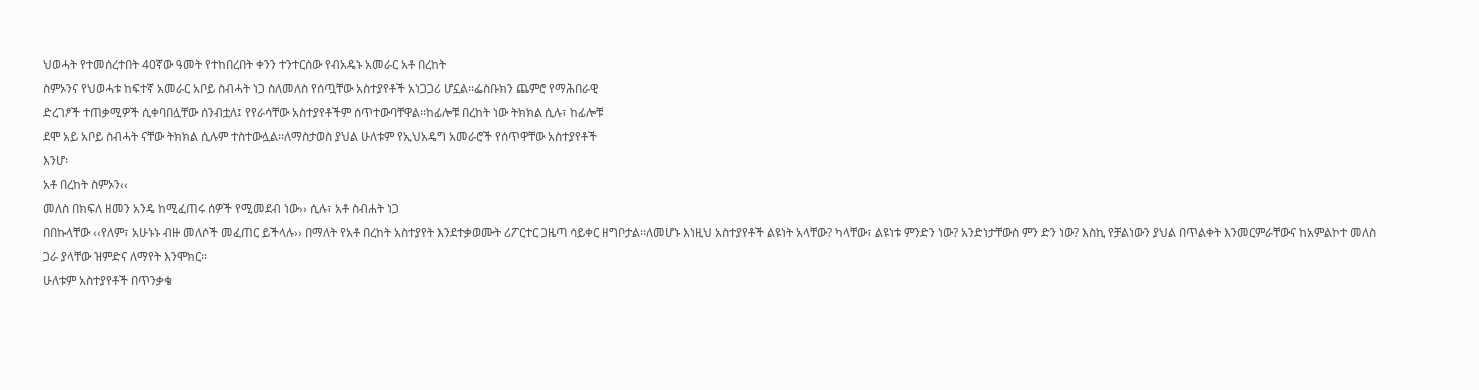ህወሓት የተመሰረተበት 40ኛው ዓመት የተከበረበት ቀንን ተንተርሰው የብአዴኑ አመራር አቶ በረከት
ስምኦንና የህወሓቱ ከፍተኛ አመራር አቦይ ስብሓት ነጋ ስለመለስ የሰጧቸው አስተያየቶች አነጋጋሪ ሆኗል፡፡ፌስቡክን ጨምሮ የማሕበራዊ
ድረገፆች ተጠቃሚዎች ሲቀባበሏቸው ሰንብቷለ፤ የየራሳቸው አስተያየቶችም ሰጥተውባቸዋል፡፡ከፊሎቹ በረከት ነው ትክክል ሲሉ፣ ከፊሎቹ
ደሞ አይ አቦይ ስብሓት ናቸው ትክክል ሲሉም ተስተውሏል፡፡ለማስታወስ ያህል ሁለቱም የኢህአዴግ አመራሮች የሰጥዋቸው አስተያየቶች
እንሆ፡
አቶ በረከት ስምኦን‹‹
መለስ በክፍለ ዘመን አንዴ ከሚፈጠሩ ሰዎች የሚመደብ ነው›› ሲሉ፣ አቶ ስብሐት ነጋ
በበኩላቸው ‹‹የለም፣ አሁኑኑ ብዙ መለሶች መፈጠር ይችላሉ›› በማለት የአቶ በረከት አስተያየት እንደተቃወሙት ሪፖርተር ጋዜጣ ሳይቀር ዘግቦታል፡፡ለመሆኑ እነዚህ አስተያየቶች ልዩነት አላቸው? ካላቸው፣ ልዩነቱ ምንድን ነው? አንድነታቸውስ ምን ድን ነው? እስኪ የቻልነውን ያህል በጥልቀት እንመርምራቸውና ከአምልኮተ መለስ
ጋራ ያላቸው ዝምድና ለማየት እንሞክር፡፡
ሁለቱም አስተያየቶች በጥንቃቄ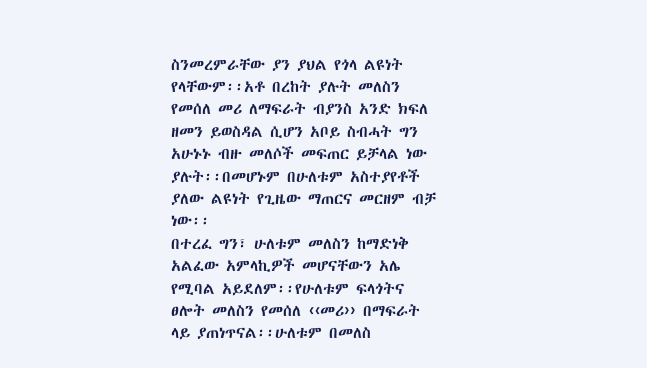ስንመረምራቸው ያን ያህል የጎላ ልዩነት የላቸውም፡፡አቶ በረከት ያሉት መለስን የመሰለ መሪ ለማፍራት ብያንስ አንድ ክፍለ ዘመን ይወስዳል ሲሆን አቦይ ስብሓት ግን አሁኑኑ ብዙ መለሶች መፍጠር ይቻላል ነው ያሉት፡፡በመሆኑም በሁለቱም አስተያየቶች ያለው ልዩነት የጊዜው ማጠርና መርዘም ብቻ ነው፡፡
በተረፈ ግን፣ ሁለቱም መለስን ከማድነቅ አልፈው አምላኪዎች መሆናቸውን አሌ የሚባል አይደለም፡፡የሁለቱም ፍላጎትና ፀሎት መለስን የመሰለ ‹‹መሪ›› በማፍራት ላይ ያጠነጥናል፡፡ሁለቱም በመለስ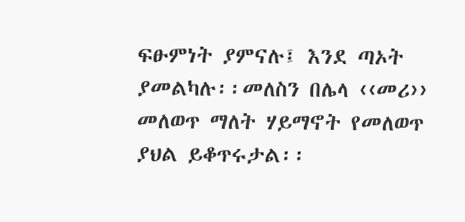ፍፁምነት ያምናሉ፤ እንደ ጣኦት ያመልካሉ፡፡መለስን በሌላ ‹‹መሪ›› መለወጥ ማለት ሃይማኖት የመለወጥ ያህል ይቆጥሩታል፡፡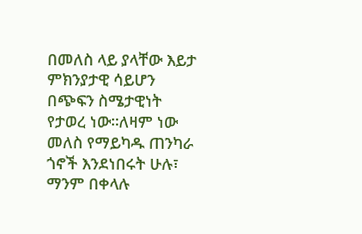በመለስ ላይ ያላቸው እይታ
ምክንያታዊ ሳይሆን በጭፍን ስሜታዊነት የታወረ ነው፡፡ለዛም ነው መለስ የማይካዱ ጠንካራ ጎኖች እንደነበሩት ሁሉ፣ ማንም በቀላሉ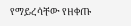የማይረሳቸው የዘቀጡ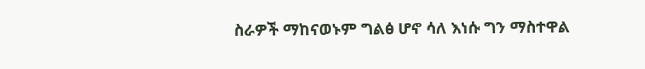ስራዎች ማከናወኑም ግልፅ ሆኖ ሳለ እነሱ ግን ማስተዋል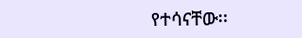የተሳናቸው፡፡